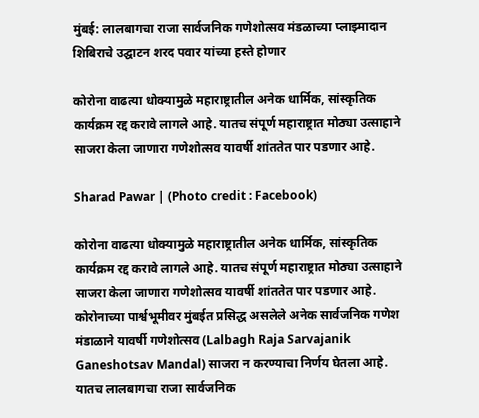मुंबई: लालबागचा राजा सार्वजनिक गणेशोत्सव मंडळाच्या प्लाझ्मादान शिबिराचे उद्घाटन शरद पवार यांच्या हस्ते होणार

कोरोना वाढत्या धोक्यामुळे महाराष्ट्रातील अनेक धार्मिक, सांस्कृतिक कार्यक्रम रद्द करावे लागले आहे. यातच संपूर्ण महाराष्ट्रात मोठ्या उत्साहाने साजरा केला जाणारा गणेशोत्सव यावर्षी शांततेत पार पडणार आहे.

Sharad Pawar | (Photo credit : Facebook)

कोरोना वाढत्या धोक्यामुळे महाराष्ट्रातील अनेक धार्मिक, सांस्कृतिक कार्यक्रम रद्द करावे लागले आहे. यातच संपूर्ण महाराष्ट्रात मोठ्या उत्साहाने साजरा केला जाणारा गणेशोत्सव यावर्षी शांततेत पार पडणार आहे. कोरोनाच्या पार्श्वभूमीवर मुंबईत प्रसिद्ध असलेले अनेक सार्वजनिक गणेश मंडाळाने यावर्षी गणेशोत्सव (Lalbagh Raja Sarvajanik Ganeshotsav Mandal) साजरा न करण्याचा निर्णय घेतला आहे. यातच लालबागचा राजा सार्वजनिक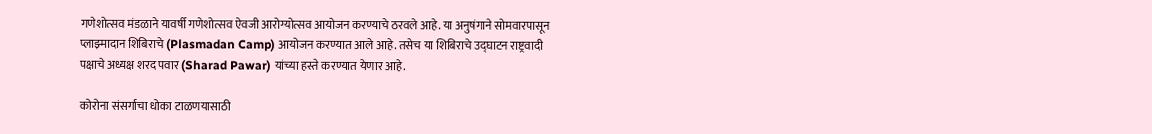गणेशोत्सव मंडळाने यावर्षी गणेशोत्सव ऐवजी आरोग्योत्सव आयोजन करण्याचे ठरवले आहे. या अनुषंगाने सोमवारपासून प्लाझ्मादान शिबिराचे (Plasmadan Camp) आयोजन करण्यात आले आहे. तसेच या शिबिराचे उद्घाटन राष्ट्रवादी पक्षाचे अध्यक्ष शरद पवार (Sharad Pawar) यांच्या हस्ते करण्यात येणार आहे.

कोरोना संसर्गाचा धोका टाळणयासाठी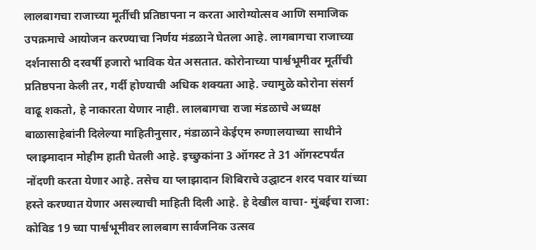लालबागचा राजाच्या मूर्तीची प्रतिष्ठापना न करता आरोग्योत्सव आणि समाजिक उपक्रमाचे आयोजन करण्याचा निर्णय मंडळाने घेतला आहे. लागबागचा राजाच्या दर्शनासाठी दरवर्षी हजारो भाविक येत असतात. कोरोनाच्या पार्श्वभूमीवर मूर्तीची प्रतिष्ठपना केली तर, गर्दी होण्याची अधिक शक्यता आहे. ज्यामुळे कोरोना संसर्ग वाढू शकतो, हे नाकारता येणार नाही. लालबागचा राजा मंडळाचे अध्यक्ष बाळासाहेबांनी दिलेल्या माहितीनुसार, मंडाळाने केईएम रुग्णालयाच्या साथीने प्लाझ्मादान मोहीम हाती घेतली आहे. इच्छुकांना 3 ऑगस्ट ते 31 ऑगस्टपर्यंत नोंदणी करता येणार आहे. तसेच या प्लाझादान शिबिराचे उद्घाटन शरद पवार यांच्या हस्ते करण्यात येणार असल्याची माहिती दिली आहे. हे देखील वाचा- मुंबईचा राजा: कोविड 19 च्या पार्श्वभूमीवर लालबाग सार्वजनिक उत्सव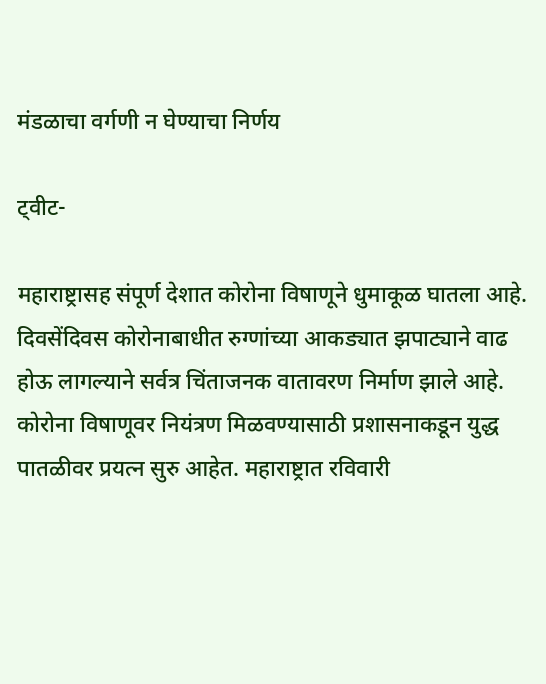मंडळाचा वर्गणी न घेण्याचा निर्णय

ट्वीट-

महाराष्ट्रासह संपूर्ण देशात कोरोना विषाणूने धुमाकूळ घातला आहे. दिवसेंदिवस कोरोनाबाधीत रुग्णांच्या आकड्यात झपाट्याने वाढ होऊ लागल्याने सर्वत्र चिंताजनक वातावरण निर्माण झाले आहे. कोरोना विषाणूवर नियंत्रण मिळवण्यासाठी प्रशासनाकडून युद्ध पातळीवर प्रयत्न सुरु आहेत. महाराष्ट्रात रविवारी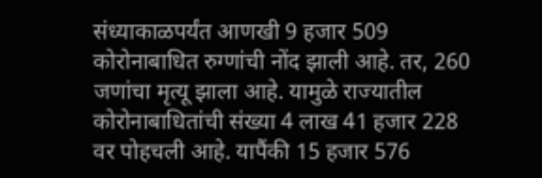संध्याकाळपर्यंत आणखी 9 हजार 509 कोरोनाबाधित रुग्णांची नोंद झाली आहे. तर, 260 जणांचा मृत्यू झाला आहे. यामुळे राज्यातील कोरोनाबाधितांची संख्या 4 लाख 41 हजार 228 वर पोहचली आहे. यापैंकी 15 हजार 576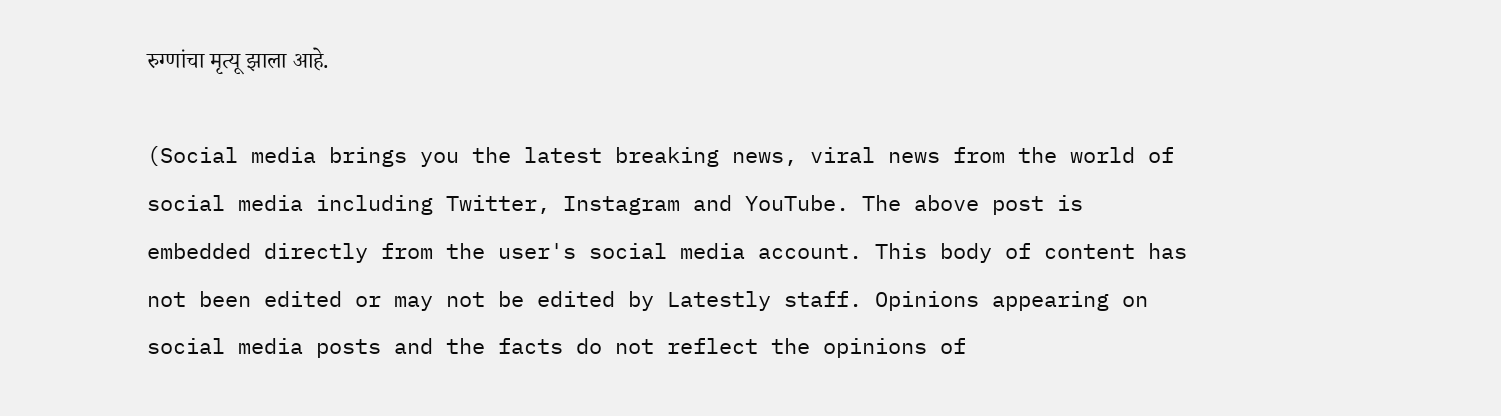रुग्णांचा मृत्यू झाला आहे.

(Social media brings you the latest breaking news, viral news from the world of social media including Twitter, Instagram and YouTube. The above post is embedded directly from the user's social media account. This body of content has not been edited or may not be edited by Latestly staff. Opinions appearing on social media posts and the facts do not reflect the opinions of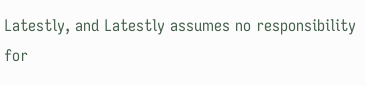Latestly, and Latestly assumes no responsibility for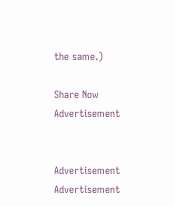the same.)

Share Now
Advertisement


Advertisement
Advertisement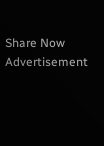Share Now
Advertisement